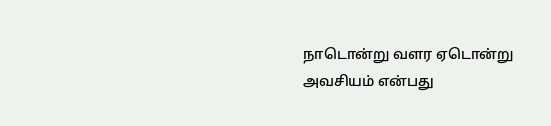நாடொன்று வளர ஏடொன்று அவசியம் என்பது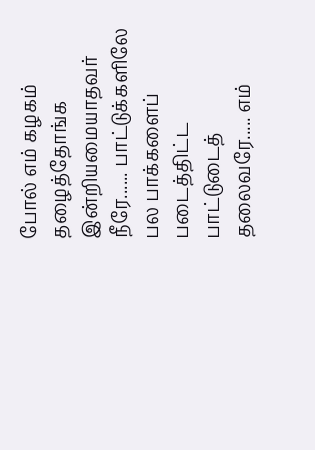போல் எம் கழகம் தழைத்தோங்க இன்றியமையாதவர் நீரே...... பாட்டுக்களிலே பல பாக்களைப் படைத்திட்ட பாட்டுடைத் தலைவரே..... எம்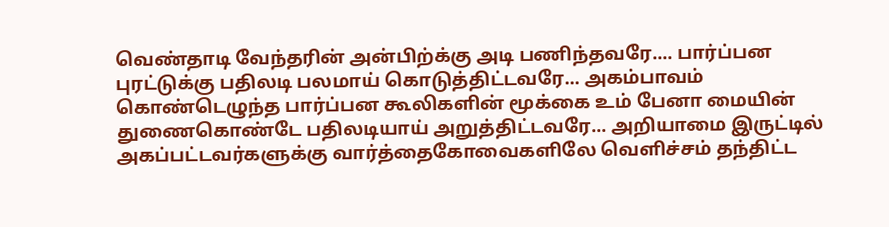வெண்தாடி வேந்தரின் அன்பிற்க்கு அடி பணிந்தவரே.... பார்ப்பன புரட்டுக்கு பதிலடி பலமாய் கொடுத்திட்டவரே... அகம்பாவம் கொண்டெழுந்த பார்ப்பன கூலிகளின் மூக்கை உம் பேனா மையின் துணைகொண்டே பதிலடியாய் அறுத்திட்டவரே... அறியாமை இருட்டில் அகப்பட்டவர்களுக்கு வார்த்தைகோவைகளிலே வெளிச்சம் தந்திட்ட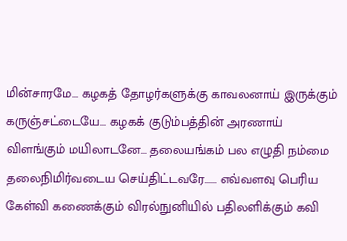மின்சாரமே... கழகத் தோழர்களுக்கு காவலனாய் இருக்கும் கருஞ்சட்டையே... கழகக் குடும்பத்தின் அரணாய் விளங்கும் மயிலாடனே... தலையங்கம் பல எழுதி நம்மை தலைநிமிர்வடைய செய்திட்டவரே...... எவ்வளவு பெரிய கேள்வி கணைக்கும் விரல்நுனியில் பதிலளிக்கும் கவி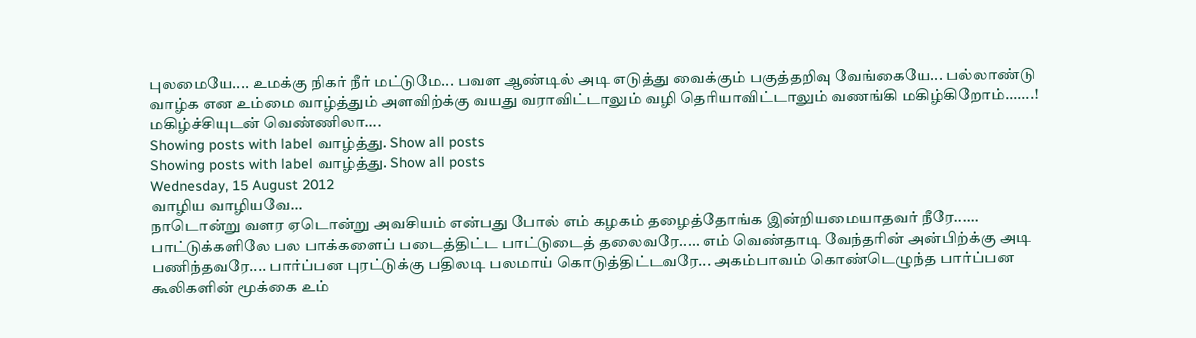புலமையே.... உமக்கு நிகர் நீர் மட்டுமே... பவள ஆண்டில் அடி எடுத்து வைக்கும் பகுத்தறிவு வேங்கையே... பல்லாண்டு வாழ்க என உம்மை வாழ்த்தும் அளவிற்க்கு வயது வராவிட்டாலும் வழி தெரியாவிட்டாலும் வணங்கி மகிழ்கிறோம்.......! மகிழ்ச்சியுடன் வெண்ணிலா....
Showing posts with label வாழ்த்து. Show all posts
Showing posts with label வாழ்த்து. Show all posts
Wednesday, 15 August 2012
வாழிய வாழியவே...
நாடொன்று வளர ஏடொன்று அவசியம் என்பது போல் எம் கழகம் தழைத்தோங்க இன்றியமையாதவர் நீரே...... பாட்டுக்களிலே பல பாக்களைப் படைத்திட்ட பாட்டுடைத் தலைவரே..... எம் வெண்தாடி வேந்தரின் அன்பிற்க்கு அடி பணிந்தவரே.... பார்ப்பன புரட்டுக்கு பதிலடி பலமாய் கொடுத்திட்டவரே... அகம்பாவம் கொண்டெழுந்த பார்ப்பன கூலிகளின் மூக்கை உம்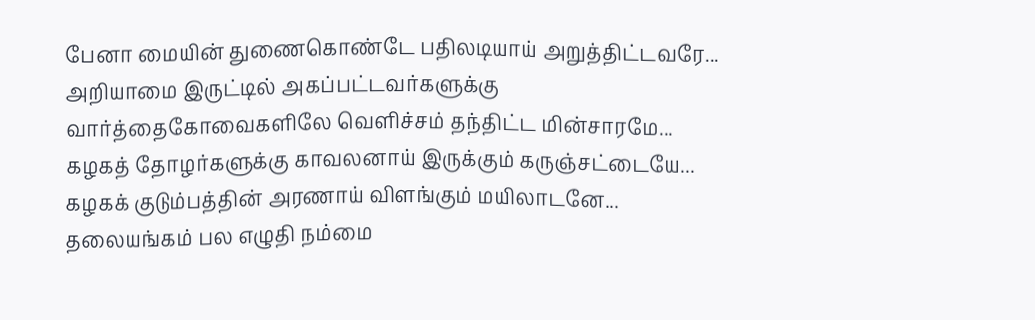பேனா மையின் துணைகொண்டே பதிலடியாய் அறுத்திட்டவரே... அறியாமை இருட்டில் அகப்பட்டவர்களுக்கு வார்த்தைகோவைகளிலே வெளிச்சம் தந்திட்ட மின்சாரமே... கழகத் தோழர்களுக்கு காவலனாய் இருக்கும் கருஞ்சட்டையே... கழகக் குடும்பத்தின் அரணாய் விளங்கும் மயிலாடனே... தலையங்கம் பல எழுதி நம்மை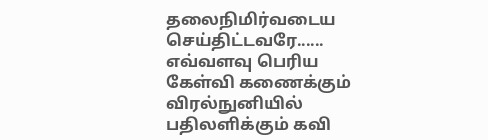தலைநிமிர்வடைய செய்திட்டவரே...... எவ்வளவு பெரிய கேள்வி கணைக்கும் விரல்நுனியில் பதிலளிக்கும் கவி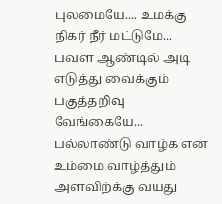புலமையே.... உமக்கு நிகர் நீர் மட்டுமே... பவள ஆண்டில் அடி எடுத்து வைக்கும் பகுத்தறிவு வேங்கையே... பல்லாண்டு வாழ்க என உம்மை வாழ்த்தும் அளவிற்க்கு வயது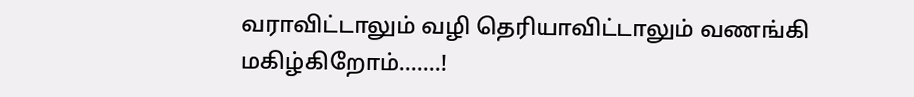வராவிட்டாலும் வழி தெரியாவிட்டாலும் வணங்கி மகிழ்கிறோம்.......!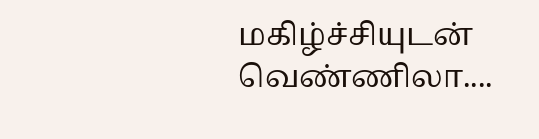மகிழ்ச்சியுடன் வெண்ணிலா....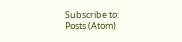Subscribe to:
Posts (Atom)